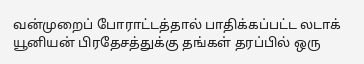வன்முறைப் போராட்டத்தால் பாதிக்கப்பட்ட லடாக் யூனியன் பிரதேசத்துக்கு தங்கள் தரப்பில் ஒரு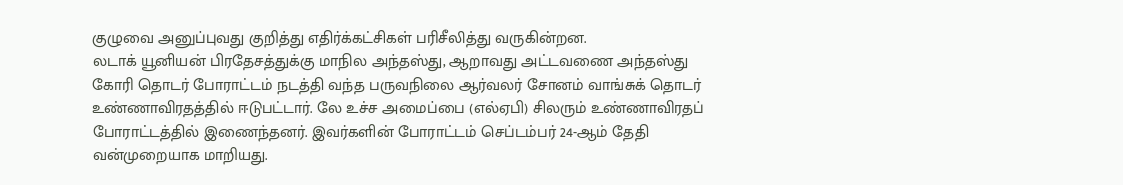குழுவை அனுப்புவது குறித்து எதிர்க்கட்சிகள் பரிசீலித்து வருகின்றன.
லடாக் யூனியன் பிரதேசத்துக்கு மாநில அந்தஸ்து, ஆறாவது அட்டவணை அந்தஸ்து கோரி தொடர் போராட்டம் நடத்தி வந்த பருவநிலை ஆர்வலர் சோனம் வாங்சுக் தொடர் உண்ணாவிரதத்தில் ஈடுபட்டார். லே உச்ச அமைப்பை (எல்ஏபி) சிலரும் உண்ணாவிரதப் போராட்டத்தில் இணைந்தனர். இவர்களின் போராட்டம் செப்டம்பர் 24-ஆம் தேதி வன்முறையாக மாறியது.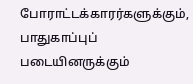போராட்டக்காரர்களுக்கும், பாதுகாப்புப் படையினருக்கும்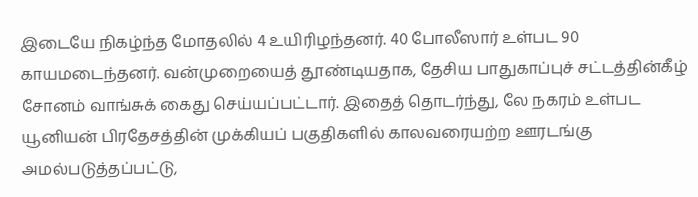இடையே நிகழ்ந்த மோதலில் 4 உயிரிழந்தனர். 40 போலீஸார் உள்பட 90 காயமடைந்தனர். வன்முறையைத் தூண்டியதாக, தேசிய பாதுகாப்புச் சட்டத்தின்கீழ் சோனம் வாங்சுக் கைது செய்யப்பட்டார். இதைத் தொடர்ந்து, லே நகரம் உள்பட யூனியன் பிரதேசத்தின் முக்கியப் பகுதிகளில் காலவரையற்ற ஊரடங்கு அமல்படுத்தப்பட்டு,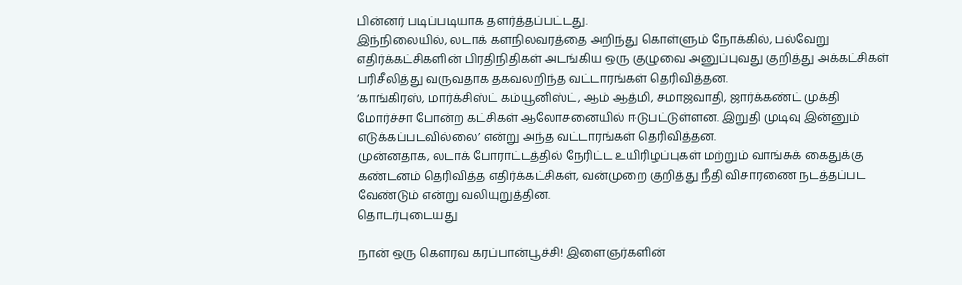பின்னர் படிப்படியாக தளர்த்தப்பட்டது.
இந்நிலையில், லடாக் களநிலவரத்தை அறிந்து கொள்ளும் நோக்கில், பல்வேறு எதிர்க்கட்சிகளின் பிரதிநிதிகள் அடங்கிய ஒரு குழுவை அனுப்புவது குறித்து அக்கட்சிகள் பரிசீலித்து வருவதாக தகவலறிந்த வட்டாரங்கள் தெரிவித்தன.
‘காங்கிரஸ், மார்க்சிஸ்ட் கம்யூனிஸ்ட், ஆம் ஆத்மி, சமாஜவாதி, ஜார்க்கண்ட் முக்தி மோர்ச்சா போன்ற கட்சிகள் ஆலோசனையில் ஈடுபட்டுள்ளன. இறுதி முடிவு இன்னும் எடுக்கப்படவில்லை’ என்று அந்த வட்டாரங்கள் தெரிவித்தன.
முன்னதாக, லடாக் போராட்டத்தில் நேரிட்ட உயிரிழப்புகள் மற்றும் வாங்சுக் கைதுக்கு கண்டனம் தெரிவித்த எதிர்க்கட்சிகள், வன்முறை குறித்து நீதி விசாரணை நடத்தப்பட வேண்டும் என்று வலியுறுத்தின.
தொடர்புடையது

நான் ஒரு கௌரவ கரப்பான்பூச்சி! இளைஞர்களின்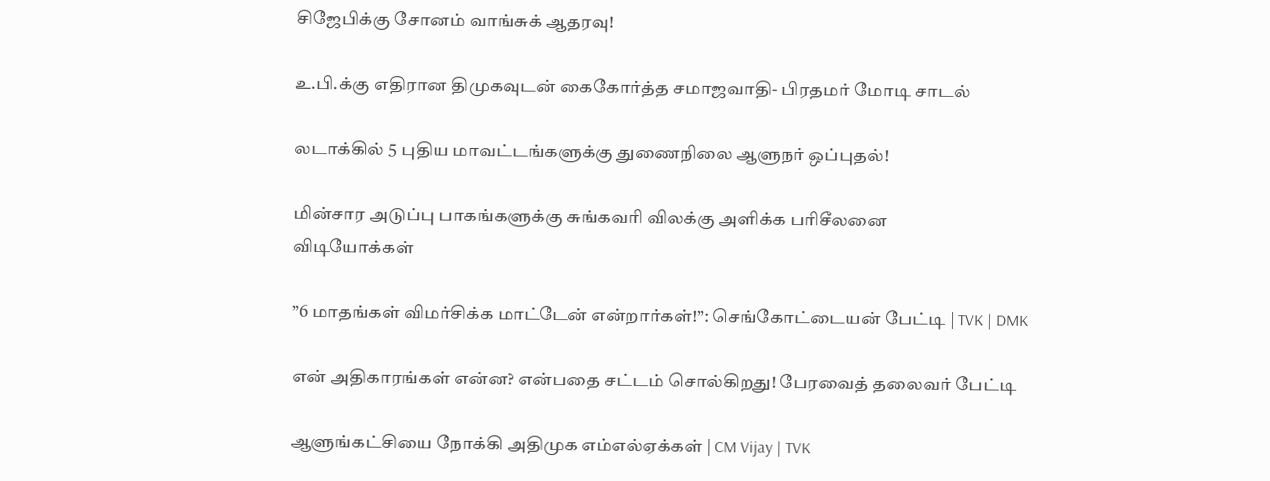சிஜேபிக்கு சோனம் வாங்சுக் ஆதரவு!

உ.பி.க்கு எதிரான திமுகவுடன் கைகோர்த்த சமாஜவாதி- பிரதமர் மோடி சாடல்

லடாக்கில் 5 புதிய மாவட்டங்களுக்கு துணைநிலை ஆளுநர் ஒப்புதல்!

மின்சார அடுப்பு பாகங்களுக்கு சுங்கவரி விலக்கு அளிக்க பரிசீலனை
விடியோக்கள்

”6 மாதங்கள் விமர்சிக்க மாட்டேன் என்றார்கள்!”: செங்கோட்டையன் பேட்டி | TVK | DMK

என் அதிகாரங்கள் என்ன? என்பதை சட்டம் சொல்கிறது! பேரவைத் தலைவர் பேட்டி

ஆளுங்கட்சியை நோக்கி அதிமுக எம்எல்ஏக்கள் | CM Vijay | TVK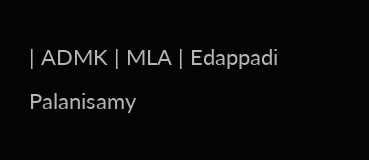| ADMK | MLA | Edappadi Palanisamy